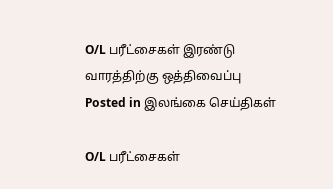O/L பரீட்சைகள் இரண்டு வாரத்திற்கு ஒத்திவைப்பு
Posted in இலங்கை செய்திகள்

O/L பரீட்சைகள்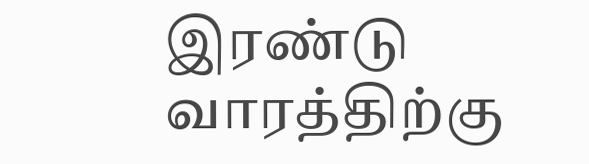இரண்டு வாரத்திற்கு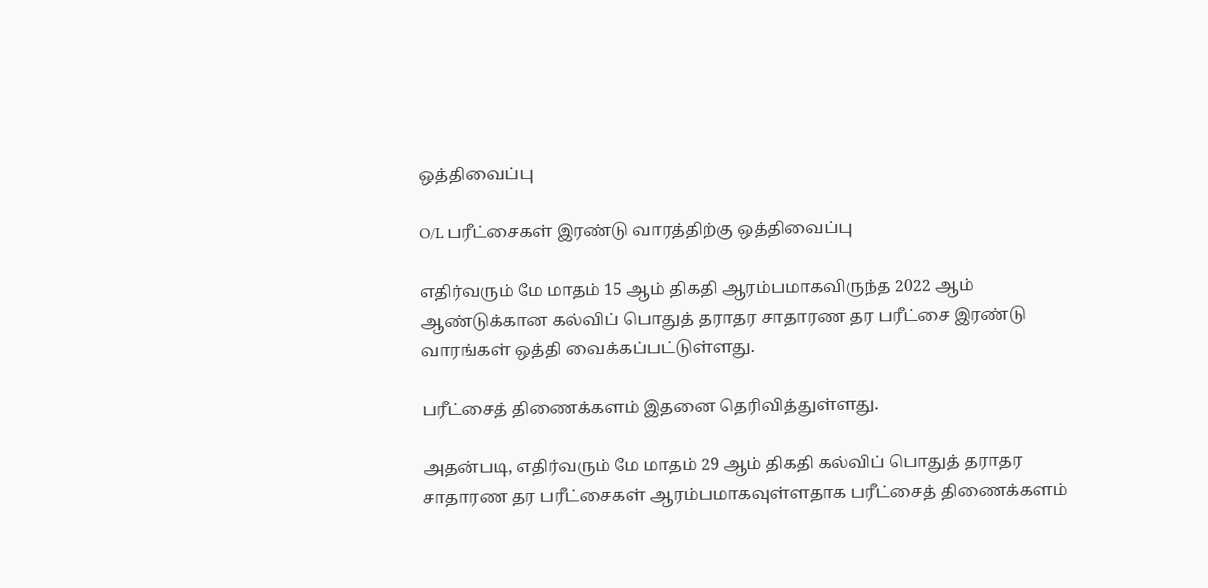ஒத்திவைப்பு

O/L பரீட்சைகள் இரண்டு வாரத்திற்கு ஒத்திவைப்பு

எதிர்வரும் மே மாதம் 15 ஆம் திகதி ஆரம்பமாகவிருந்த 2022 ஆம் ஆண்டுக்கான கல்விப் பொதுத் தராதர சாதாரண தர பரீட்சை இரண்டு வாரங்கள் ஒத்தி வைக்கப்பட்டுள்ளது.

பரீட்சைத் திணைக்களம் இதனை தெரிவித்துள்ளது.

அதன்படி, எதிர்வரும் மே மாதம் 29 ஆம் திகதி கல்விப் பொதுத் தராதர சாதாரண தர பரீட்சைகள் ஆரம்பமாகவுள்ளதாக பரீட்சைத் திணைக்களம்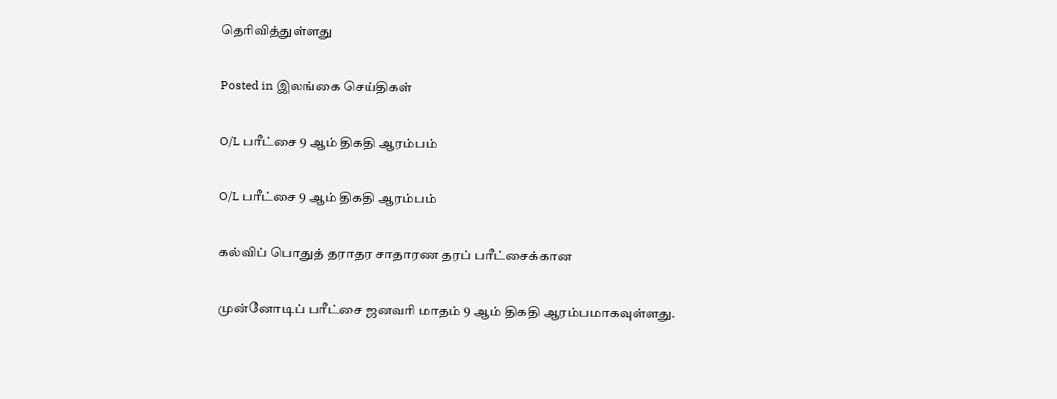தெரிவித்துள்ளது

Posted in இலங்கை செய்திகள்

O/L பரீட்சை 9 ஆம் திகதி ஆரம்பம்

O/L பரீட்சை 9 ஆம் திகதி ஆரம்பம்

கல்விப் பொதுத் தராதர சாதாரண தரப் பரீட்சைக்கான

முன்னோடிப் பரீட்சை ஜனவரி மாதம் 9 ஆம் திகதி ஆரம்பமாகவுள்ளது.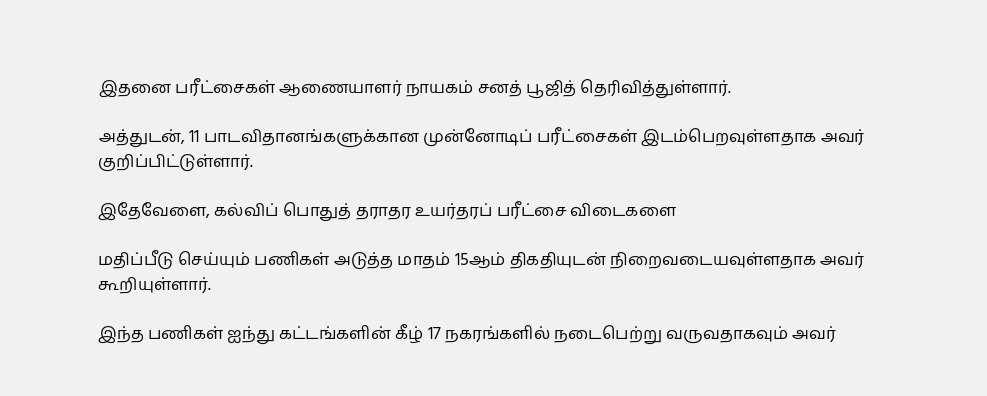இதனை பரீட்சைகள் ஆணையாளர் நாயகம் சனத் பூஜித் தெரிவித்துள்ளார்.

அத்துடன், 11 பாடவிதானங்களுக்கான முன்னோடிப் பரீட்சைகள் இடம்பெறவுள்ளதாக அவர் குறிப்பிட்டுள்ளார்.

இதேவேளை, கல்விப் பொதுத் தராதர உயர்தரப் பரீட்சை விடைகளை

மதிப்பீடு செய்யும் பணிகள் அடுத்த மாதம் 15ஆம் திகதியுடன் நிறைவடையவுள்ளதாக அவர் கூறியுள்ளார்.

இந்த பணிகள் ஐந்து கட்டங்களின் கீழ் 17 நகரங்களில் நடைபெற்று வருவதாகவும் அவர்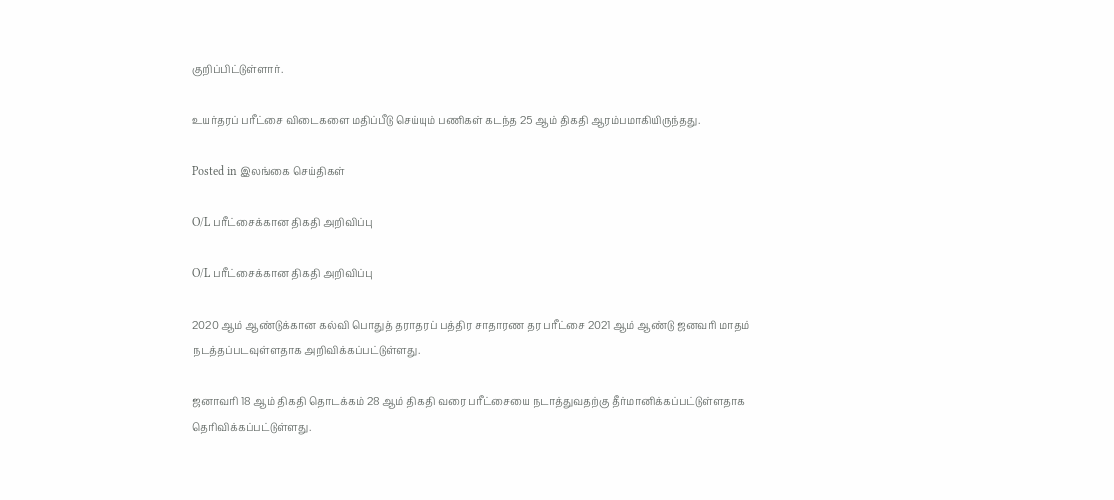குறிப்பிட்டுள்ளார்.

உயர்தரப் பரீட்சை விடைகளை மதிப்பீடு செய்யும் பணிகள் கடந்த 25 ஆம் திகதி ஆரம்பமாகியிருந்தது.

Posted in இலங்கை செய்திகள்

O/L பரீட்சைக்கான திகதி அறிவிப்பு

O/L பரீட்சைக்கான திகதி அறிவிப்பு

2020 ஆம் ஆண்டுக்கான கல்வி பொதுத் தராதரப் பத்திர சாதாரண தர பரீட்சை 2021 ஆம் ஆண்டு ஜனவரி மாதம் நடத்தப்படவுள்ளதாக அறிவிக்கப்பட்டுள்ளது.

ஜனாவரி 18 ஆம் திகதி தொடக்கம் 28 ஆம் திகதி வரை பரீட்சையை நடாத்துவதற்கு தீர்மானிக்கப்பட்டுள்ளதாக தெரிவிக்கப்பட்டுள்ளது.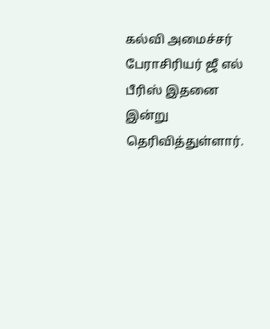கல்வி அமைச்சர் பேராசிரியர் ஜீ எல் பீரிஸ் இதனை இன்று தெரிவித்துள்ளார்.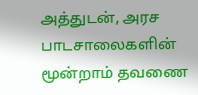அத்துடன், அரச பாடசாலைகளின் மூன்றாம் தவணை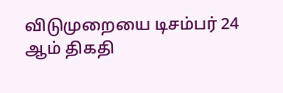விடுமுறையை டிசம்பர் 24 ஆம் திகதி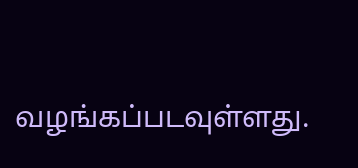வழங்கப்படவுள்ளது.